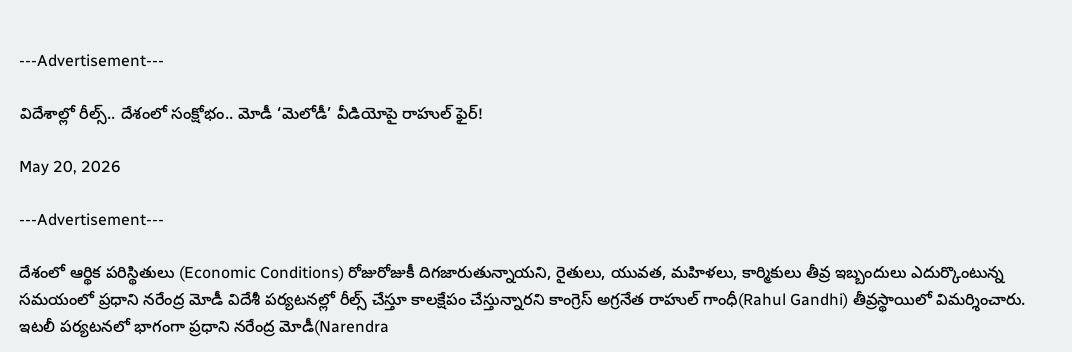---Advertisement---

విదేశాల్లో రీల్స్.. దేశంలో సంక్షోభం.. మోడీ ‘మెలోడీ’ వీడియోపై రాహుల్ ఫైర్!

May 20, 2026

---Advertisement---

దేశంలో ఆర్థిక పరిస్థితులు (Economic Conditions) రోజురోజుకీ దిగజారుతున్నాయని, రైతులు, యువత, మహిళలు, కార్మికులు తీవ్ర ఇబ్బందులు ఎదుర్కొంటున్న సమయంలో ప్రధాని నరేంద్ర మోడీ విదేశీ పర్యటనల్లో రీల్స్ చేస్తూ కాలక్షేపం చేస్తున్నారని కాంగ్రెస్ అగ్రనేత రాహుల్ గాంధీ(Rahul Gandhi) తీవ్రస్థాయిలో విమర్శించారు. ఇటలీ పర్యటనలో భాగంగా ప్రధాని నరేంద్ర మోడీ(Narendra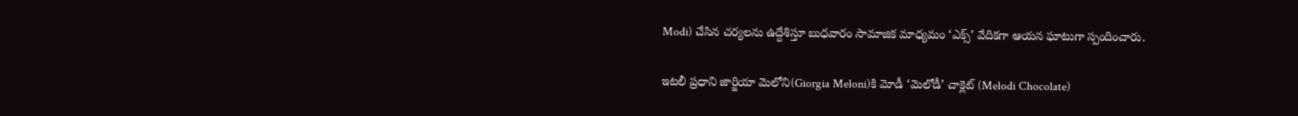Modi) చేసిన చర్యలను ఉద్దేశిస్తూ బుధవారం సామాజిక మాధ్యమం ‘ఎక్స్’ వేదికగా ఆయన ఘాటుగా స్పందించారు.

ఇటలీ ప్రధాని జార్జియా మెలోని(Giorgia Meloni)కి మోడీ ‘మెలోడీ’ చాక్లెట్ (Melodi Chocolate)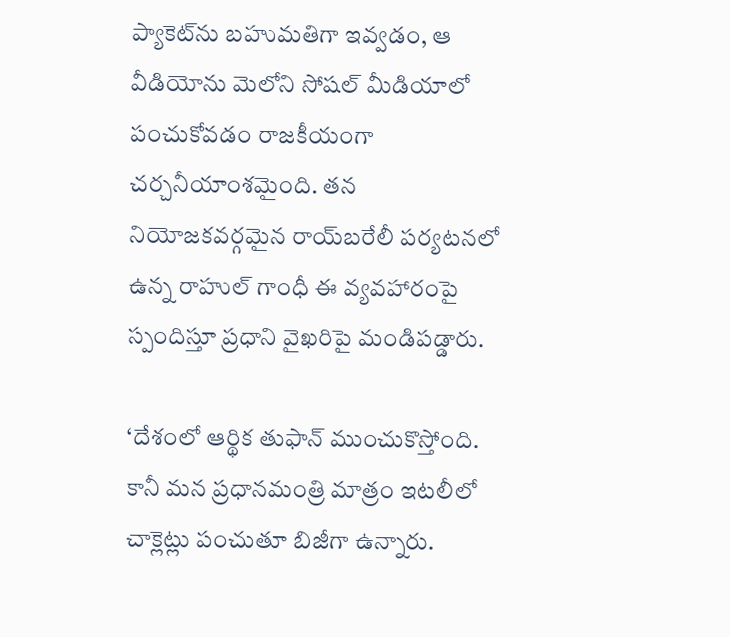ప్యాకెట్‌ను బహుమతిగా ఇవ్వడం, ఆ వీడియోను మెలోని సోషల్ మీడియాలో పంచుకోవడం రాజకీయంగా చర్చనీయాంశమైంది. తన నియోజకవర్గమైన రాయ్‌బరేలీ పర్యటనలో ఉన్న రాహుల్ గాంధీ ఈ వ్యవహారంపై స్పందిస్తూ ప్రధాని వైఖరిపై మండిపడ్డారు.

‘దేశంలో ఆర్థిక తుఫాన్ ముంచుకొస్తోంది. కానీ మన ప్రధానమంత్రి మాత్రం ఇటలీలో చాక్లెట్లు పంచుతూ బిజీగా ఉన్నారు.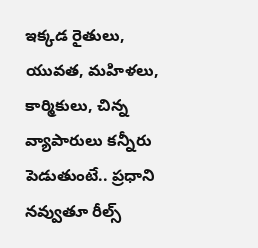ఇక్కడ రైతులు, యువత, మహిళలు, కార్మికులు, చిన్న వ్యాపారులు కన్నీరు పెడుతుంటే.. ప్రధాని నవ్వుతూ రీల్స్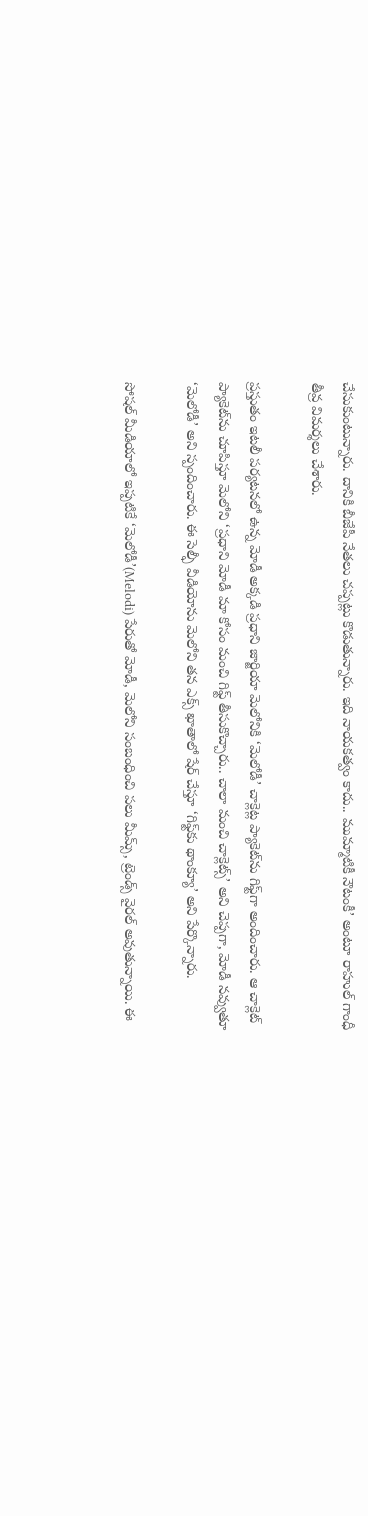చేసుకుంటున్నారు. దానికి బీజేపీ నేతలు చప్పట్లు కొడుతున్నారు. ఇది నాయకత్వం కాదు.. ముమ్మాటికీ నౌటంకీ’ అంటూ రాహుల్ గాంధీ తీవ్ర విమర్శలు చేశారు.

ప్రస్తుతం ఇటలీ పర్యటనలో ఉన్న మోడీ అక్కడి ప్రధాని జార్జియా మెలోనికి ‘మెలోడీ’ చాక్లెట్ల ప్యాకెట్‌ను గిఫ్ట్‌గా అందించారు. ఆ చాక్లెట్ ప్యాకెట్‌ను చూపిస్తూ మెలోని ‘ప్రధాని మోడీ మా కోసం మంచి గిఫ్ట్ తీసుకొచ్చారు.. చాలా మంచి చాక్లెట్స్’ అని చెప్పగా, మోడీ నవ్వుతూ ‘మెలోడీ’ అని స్పందించారు. ఈ సెల్ఫీ వీడియోను మెలోని తన ఎక్స్ ఖాతాలో షేర్ చేస్తూ ‘గిఫ్ట్‌కు థాంక్యూ’ అని పేర్కొన్నారు.

సోషల్ మీడియాలో ఇప్పటికే ‘మెలోడీ’(Melodi) పేరుతో మోడీ, మెలోని సంబంధించి పలు మీమ్స్, ట్రెండ్స్ వైరల్ అవుతున్నాయి. ఈ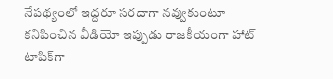నేపథ్యంలో ఇద్దరూ సరదాగా నవ్వుకుంటూ కనిపించిన వీడియో ఇప్పుడు రాజకీయంగా హాట్ టాపిక్‌గా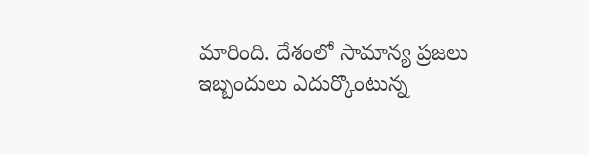మారింది. దేశంలో సామాన్య ప్రజలు ఇబ్బందులు ఎదుర్కొంటున్న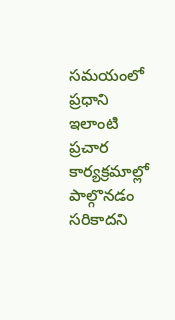సమయంలో ప్రధాని ఇలాంటి ప్రచార కార్యక్రమాల్లో పాల్గొనడం సరికాదని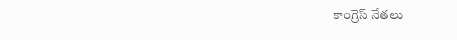కాంగ్రెస్ నేతలు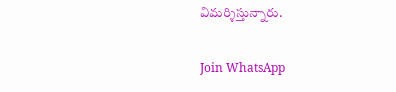విమర్శిస్తున్నారు.

Join WhatsApp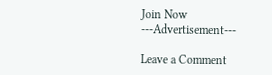Join Now
---Advertisement---

Leave a Comment